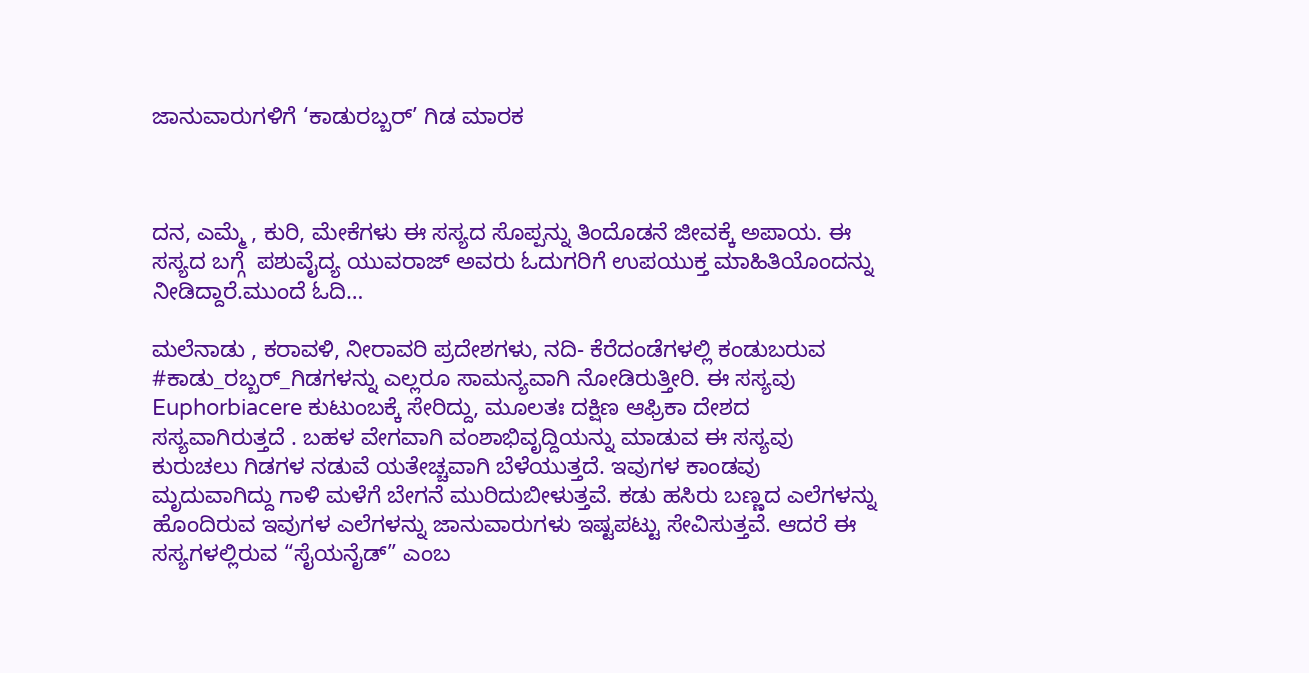ಜಾನುವಾರುಗಳಿಗೆ ‘ಕಾಡುರಬ್ಬರ್’ ಗಿಡ ಮಾರಕ



ದನ, ಎಮ್ಮೆ , ಕುರಿ, ಮೇಕೆಗಳು ಈ ಸಸ್ಯದ ಸೊಪ್ಪನ್ನು ತಿಂದೊಡನೆ ಜೀವಕ್ಕೆ ಅಪಾಯ. ಈ ಸಸ್ಯದ ಬಗ್ಗೆ  ಪಶುವೈದ್ಯ ಯುವರಾಜ್ ಅವರು ಓದುಗರಿಗೆ ಉಪಯುಕ್ತ ಮಾಹಿತಿಯೊಂದನ್ನು ನೀಡಿದ್ದಾರೆ.ಮುಂದೆ ಓದಿ…

ಮಲೆನಾಡು , ಕರಾವಳಿ, ನೀರಾವರಿ ಪ್ರದೇಶಗಳು, ನದಿ- ಕೆರೆದಂಡೆಗಳಲ್ಲಿ ಕಂಡುಬರುವ #ಕಾಡು_ರಬ್ಬರ್_ಗಿಡಗಳನ್ನು ಎಲ್ಲರೂ ಸಾಮನ್ಯವಾಗಿ ನೋಡಿರುತ್ತೀರಿ. ಈ ಸಸ್ಯವು Euphorbiacere ಕುಟುಂಬಕ್ಕೆ ಸೇರಿದ್ದು, ಮೂಲತಃ ದಕ್ಷಿಣ ಆಫ್ರಿಕಾ ದೇಶದ ಸಸ್ಯವಾಗಿರುತ್ತದೆ . ಬಹಳ ವೇಗವಾಗಿ ವಂಶಾಭಿವೃದ್ದಿಯನ್ನು ಮಾಡುವ ಈ ಸಸ್ಯವು ಕುರುಚಲು ಗಿಡಗಳ ನಡುವೆ ಯತೇಚ್ಚವಾಗಿ ಬೆಳೆಯುತ್ತದೆ. ಇವುಗಳ ಕಾಂಡವು ಮೃದುವಾಗಿದ್ದು ಗಾಳಿ ಮಳೆಗೆ ಬೇಗನೆ ಮುರಿದುಬೀಳುತ್ತವೆ. ಕಡು ಹಸಿರು ಬಣ್ಣದ ಎಲೆಗಳನ್ನು ಹೊಂದಿರುವ ಇವುಗಳ ಎಲೆಗಳನ್ನು ಜಾನುವಾರುಗಳು ಇಷ್ಟಪಟ್ಟು ಸೇವಿಸುತ್ತವೆ. ಆದರೆ ಈ ಸಸ್ಯಗಳಲ್ಲಿರುವ “ಸೈಯನೈಡ್” ಎಂಬ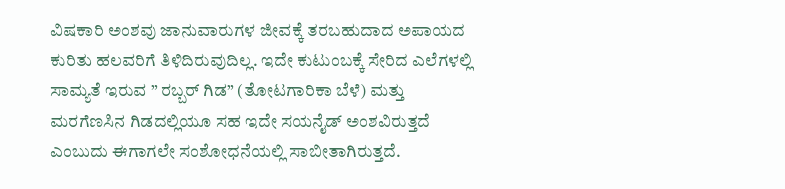ವಿಷಕಾರಿ ಅಂಶವು ಜಾನುವಾರುಗಳ ಜೀವಕ್ಕೆ ತರಬಹುದಾದ ಅಪಾಯದ ಕುರಿತು ಹಲವರಿಗೆ ತಿಳಿದಿರುವುದಿಲ್ಲ. ಇದೇ ಕುಟುಂಬಕ್ಕೆ ಸೇರಿದ ಎಲೆಗಳಲ್ಲಿ ಸಾಮ್ಯತೆ ಇರುವ ” ರಬ್ಬರ್ ಗಿಡ” (ತೋಟಗಾರಿಕಾ ಬೆಳೆ) ಮತ್ತು ಮರಗೆಣಸಿನ ಗಿಡದಲ್ಲಿಯೂ ಸಹ ಇದೇ ಸಯನೈಡ್ ಅಂಶವಿರುತ್ತದೆ ಎಂಬುದು ಈಗಾಗಲೇ ಸಂಶೋಧನೆಯಲ್ಲಿ ಸಾಬೀತಾಗಿರುತ್ತದೆ.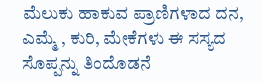ಮೆಲುಕು ಹಾಕುವ ಪ್ರಾಣಿಗಳಾದ ದನ, ಎಮ್ಮೆ , ಕುರಿ, ಮೇಕೆಗಳು ಈ ಸಸ್ಯದ ಸೊಪ್ಪನ್ನು ತಿಂದೊಡನೆ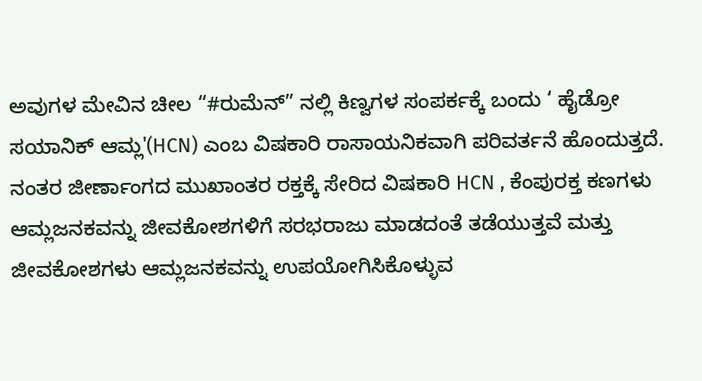ಅವುಗಳ ಮೇವಿನ ಚೀಲ “#ರುಮೆನ್” ನಲ್ಲಿ ಕಿಣ್ವಗಳ ಸಂಪರ್ಕಕ್ಕೆ ಬಂದು ‘ ಹೈಡ್ರೋ ಸಯಾನಿಕ್ ಆಮ್ಲ'(HCN) ಎಂಬ ವಿಷಕಾರಿ ರಾಸಾಯನಿಕವಾಗಿ ಪರಿವರ್ತನೆ ಹೊಂದುತ್ತದೆ. ನಂತರ ಜೀರ್ಣಾಂಗದ ಮುಖಾಂತರ ರಕ್ತಕ್ಕೆ ಸೇರಿದ ವಿಷಕಾರಿ HCN , ಕೆಂಪುರಕ್ತ ಕಣಗಳು ಆಮ್ಲಜನಕವನ್ನು ಜೀವಕೋಶಗಳಿಗೆ ಸರಭರಾಜು ಮಾಡದಂತೆ ತಡೆಯುತ್ತವೆ ಮತ್ತು ಜೀವಕೋಶಗಳು ಆಮ್ಲಜನಕವನ್ನು ಉಪಯೋಗಿಸಿಕೊಳ್ಳುವ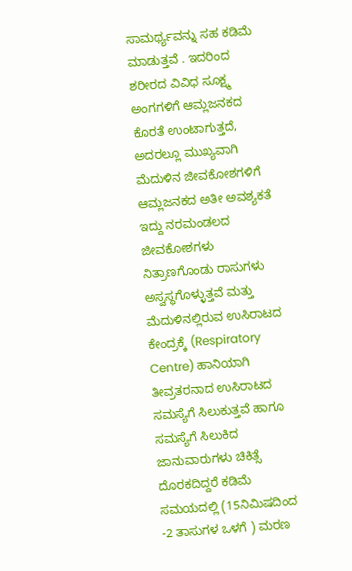ಸಾಮರ್ಥ್ಯವನ್ನು ಸಹ ಕಡಿಮೆ ಮಾಡುತ್ತವೆ . ಇದರಿಂದ ಶರೀರದ ವಿವಿಧ ಸೂಕ್ಷ್ಮ ಅಂಗಗಳಿಗೆ ಆಮ್ಲಜನಕದ ಕೊರತೆ ಉಂಟಾಗುತ್ತದೆ, ಅದರಲ್ಲೂ ಮುಖ್ಯವಾಗಿ ಮೆದುಳಿನ ಜೀವಕೋಶಗಳಿಗೆ ಆಮ್ಲಜನಕದ ಅತೀ ಅವಶ್ಯಕತೆ ಇದ್ದು ನರಮಂಡಲದ ಜೀವಕೋಶಗಳು ನಿತ್ರಾಣಗೊಂಡು ರಾಸುಗಳು ಅಸ್ವಸ್ಥಗೊಳ್ಳುತ್ತವೆ ಮತ್ತು ಮೆದುಳಿನಲ್ಲಿರುವ ಉಸಿರಾಟದ ಕೇಂದ್ರಕ್ಕೆ (Respiratory Centre) ಹಾನಿಯಾಗಿ ತೀವ್ರತರನಾದ ಉಸಿರಾಟದ ಸಮಸ್ಯೆಗೆ ಸಿಲುಕುತ್ತವೆ ಹಾಗೂ ಸಮಸ್ಯೆಗೆ ಸಿಲುಕಿದ ಜಾನುವಾರುಗಳು ಚಿಕಿತ್ಸೆ ದೊರಕದಿದ್ದರೆ ಕಡಿಮೆ ಸಮಯದಲ್ಲಿ (15ನಿಮಿಷದಿಂದ -2 ತಾಸುಗಳ ಒಳಗೆ ) ಮರಣ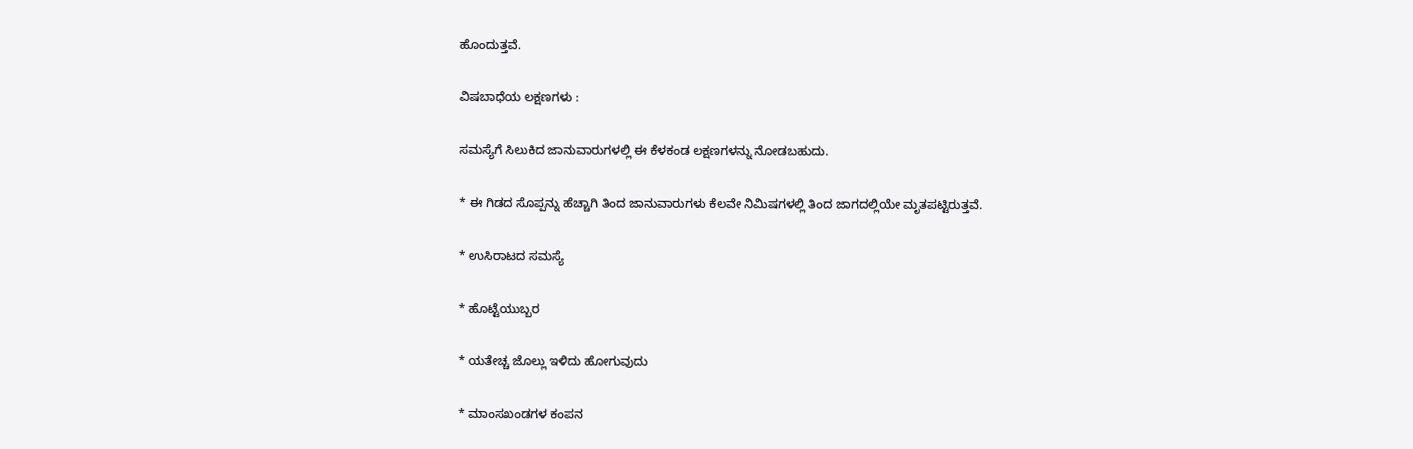ಹೊಂದುತ್ತವೆ.

ವಿಷಬಾಧೆಯ ಲಕ್ಷಣಗಳು :

ಸಮಸ್ಯೆಗೆ ಸಿಲುಕಿದ ಜಾನುವಾರುಗಳಲ್ಲಿ ಈ ಕೆಳಕಂಡ ಲಕ್ಷಣಗಳನ್ನು ನೋಡಬಹುದು.

* ಈ ಗಿಡದ ಸೊಪ್ಪನ್ನು ಹೆಚ್ಚಾಗಿ ತಿಂದ ಜಾನುವಾರುಗಳು ಕೆಲವೇ ನಿಮಿಷಗಳಲ್ಲಿ ತಿಂದ ಜಾಗದಲ್ಲಿಯೇ ಮೃತಪಟ್ಟಿರುತ್ತವೆ.

* ಉಸಿರಾಟದ ಸಮಸ್ಯೆ

* ಹೊಟ್ಟೆಯುಬ್ಬರ

* ಯತೇಚ್ಚ ಜೊಲ್ಲು ಇಳಿದು ಹೋಗುವುದು

* ಮಾಂಸಖಂಡಗಳ ಕಂಪನ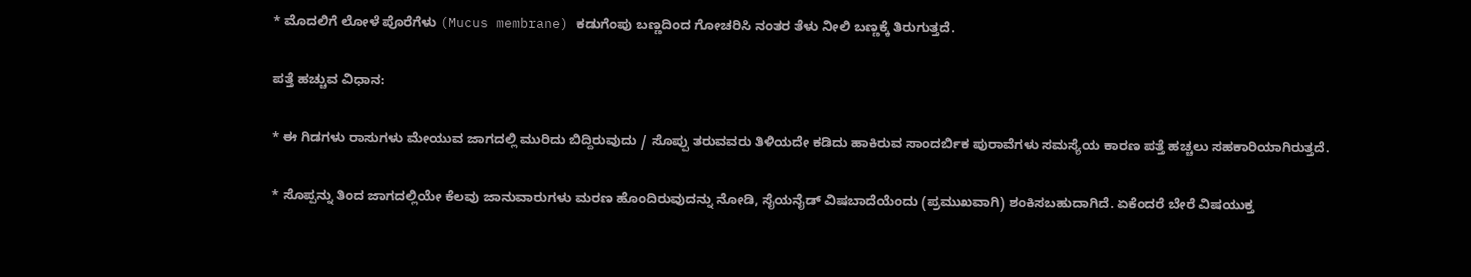* ಮೊದಲಿಗೆ ಲೋಳೆ ಪೊರೆಗೆಳು (Mucus membrane) ಕಡುಗೆಂಪು ಬಣ್ಣದಿಂದ ಗೋಚರಿಸಿ ನಂತರ ತೆಳು ನೀಲಿ ಬಣ್ಣಕ್ಕೆ ತಿರುಗುತ್ತದೆ.

ಪತ್ತೆ ಹಚ್ಚುವ ವಿಧಾನ:

* ಈ ಗಿಡಗಳು ರಾಸುಗಳು ಮೇಯುವ ಜಾಗದಲ್ಲಿ ಮುರಿದು ಬಿದ್ದಿರುವುದು / ಸೊಪ್ಪು ತರುವವರು ತಿಳಿಯದೇ ಕಡಿದು ಹಾಕಿರುವ ಸಾಂದರ್ಬಿಕ ಪುರಾವೆಗಳು ಸಮಸ್ಯೆಯ ಕಾರಣ ಪತ್ತೆ ಹಚ್ಚಲು ಸಹಕಾರಿಯಾಗಿರುತ್ತದೆ.

* ಸೊಪ್ಪನ್ನು ತಿಂದ ಜಾಗದಲ್ಲಿಯೇ ಕೆಲವು ಜಾನುವಾರುಗಳು ಮರಣ ಹೊಂದಿರುವುದನ್ನು ನೋಡಿ, ಸೈಯನೈಡ್ ವಿಷಬಾದೆಯೆಂದು (ಪ್ರಮುಖವಾಗಿ) ಶಂಕಿಸಬಹುದಾಗಿದೆ. ಏಕೆಂದರೆ ಬೇರೆ ವಿಷಯುಕ್ತ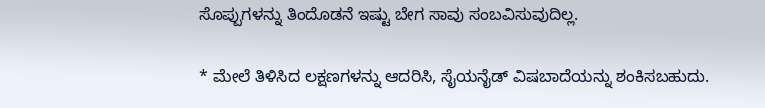ಸೊಪ್ಪುಗಳನ್ನು ತಿಂದೊಡನೆ ಇಷ್ಟು ಬೇಗ ಸಾವು ಸಂಬವಿಸುವುದಿಲ್ಲ.

* ಮೇಲೆ ತಿಳಿಸಿದ ಲಕ್ಷಣಗಳನ್ನು ಆದರಿಸಿ, ಸೈಯನೈಡ್ ವಿಷಬಾದೆಯನ್ನು ಶಂಕಿಸಬಹುದು.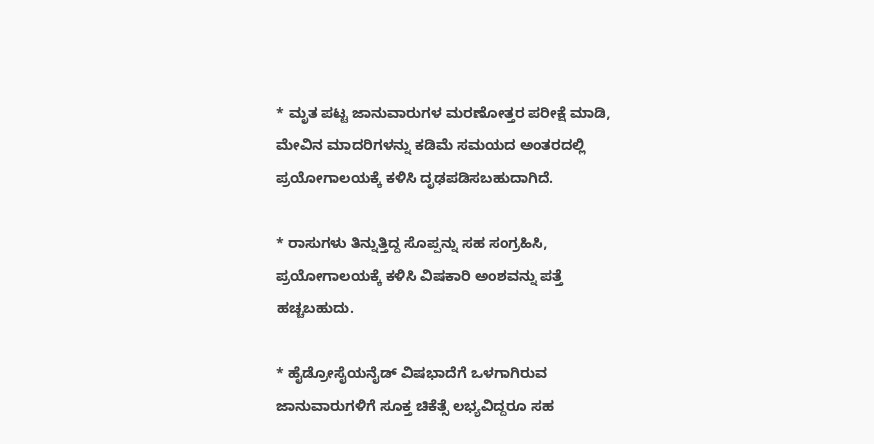* ಮೃತ ಪಟ್ಟ ಜಾನುವಾರುಗಳ ಮರಣೋತ್ತರ ಪರೀಕ್ಷೆ ಮಾಡಿ, ಮೇವಿನ ಮಾದರಿಗಳನ್ನು ಕಡಿಮೆ ಸಮಯದ ಅಂತರದಲ್ಲಿ ಪ್ರಯೋಗಾಲಯಕ್ಕೆ ಕಳಿಸಿ ದೃಢಪಡಿಸಬಹುದಾಗಿದೆ.

* ರಾಸುಗಳು ತಿನ್ನುತ್ತಿದ್ದ ಸೊಪ್ಪನ್ನು ಸಹ ಸಂಗ್ರಹಿಸಿ, ಪ್ರಯೋಗಾಲಯಕ್ಕೆ ಕಳಿಸಿ ವಿಷಕಾರಿ ಅಂಶವನ್ನು ಪತ್ತೆ ಹಚ್ಚಬಹುದು.

* ಹೈಡ್ರೋಸೈಯನೈಡ್ ವಿಷಭಾದೆಗೆ ಒಳಗಾಗಿರುವ ಜಾನುವಾರುಗಳಿಗೆ ಸೂಕ್ತ ಚಿಕೆತ್ಸೆ ಲಭ್ಯವಿದ್ದರೂ ಸಹ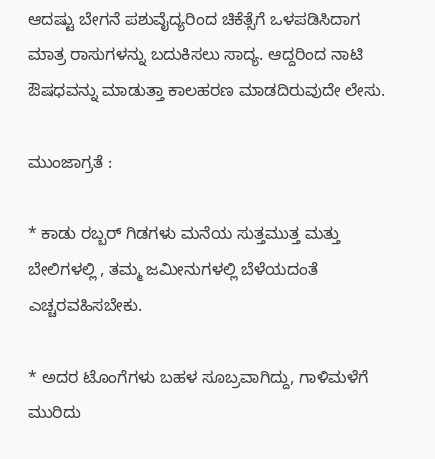ಆದಷ್ಟು ಬೇಗನೆ ಪಶುವೈದ್ಯರಿಂದ ಚಿಕೆತ್ಸೆಗೆ ಒಳಪಡಿಸಿದಾಗ ಮಾತ್ರ ರಾಸುಗಳನ್ನು ಬದುಕಿಸಲು ಸಾದ್ಯ. ಆದ್ದರಿಂದ ನಾಟಿ ಔಷಧವನ್ನು ಮಾಡುತ್ತಾ ಕಾಲಹರಣ ಮಾಡದಿರುವುದೇ ಲೇಸು.

ಮುಂಜಾಗ್ರತೆ :

* ಕಾಡು ರಬ್ಬರ್ ಗಿಡಗಳು ಮನೆಯ ಸುತ್ತಮುತ್ತ ಮತ್ತು ಬೇಲಿಗಳಲ್ಲಿ , ತಮ್ಮ ಜಮೀನುಗಳಲ್ಲಿ ಬೆಳೆಯದಂತೆ ಎಚ್ಚರವಹಿಸಬೇಕು.

* ಅದರ ಟೊಂಗೆಗಳು ಬಹಳ ಸೂಬ್ರವಾಗಿದ್ದು, ಗಾಳಿಮಳೆಗೆ ಮುರಿದು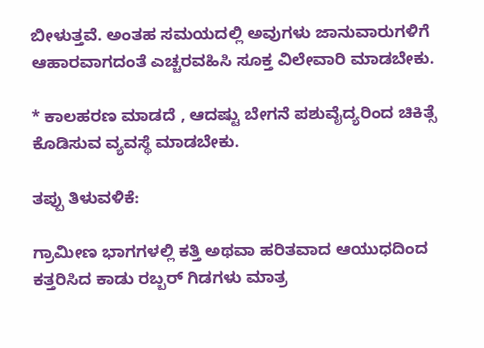ಬೀಳುತ್ತವೆ. ಅಂತಹ ಸಮಯದಲ್ಲಿ ಅವುಗಳು ಜಾನುವಾರುಗಳಿಗೆ ಆಹಾರವಾಗದಂತೆ ಎಚ್ಚರವಹಿಸಿ ಸೂಕ್ತ ವಿಲೇವಾರಿ ಮಾಡಬೇಕು.

* ಕಾಲಹರಣ ಮಾಡದೆ , ಆದಷ್ಟು ಬೇಗನೆ ಪಶುವೈದ್ಯರಿಂದ ಚಿಕಿತ್ಸೆ ಕೊಡಿಸುವ ವ್ಯವಸ್ಥೆ ಮಾಡಬೇಕು.

ತಪ್ಪು ತಿಳುವಳಿಕೆ:

ಗ್ರಾಮೀಣ ಭಾಗಗಳಲ್ಲಿ ಕತ್ತಿ ಅಥವಾ ಹರಿತವಾದ ಆಯುಧದಿಂದ ಕತ್ತರಿಸಿದ ಕಾಡು ರಬ್ಬರ್ ಗಿಡಗಳು ಮಾತ್ರ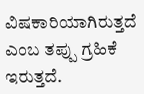ವಿಷಕಾರಿಯಾಗಿರುತ್ತದೆ ಎಂಬ ತಪ್ಪು ಗ್ರಹಿಕೆ ಇರುತ್ತದೆ.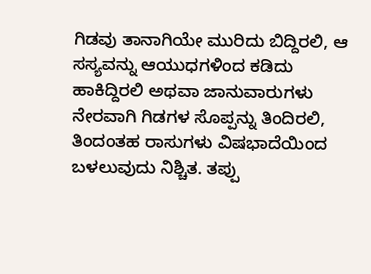ಗಿಡವು ತಾನಾಗಿಯೇ ಮುರಿದು ಬಿದ್ದಿರಲಿ, ಆ ಸಸ್ಯವನ್ನು ಆಯುಧಗಳಿಂದ ಕಡಿದು ಹಾಕಿದ್ದಿರಲಿ ಅಥವಾ ಜಾನುವಾರುಗಳು ನೇರವಾಗಿ ಗಿಡಗಳ ಸೊಪ್ಪನ್ನು ತಿಂದಿರಲಿ, ತಿಂದಂತಹ ರಾಸುಗಳು ವಿಷಭಾದೆಯಿಂದ ಬಳಲುವುದು ನಿಶ್ಚಿತ. ತಪ್ಪು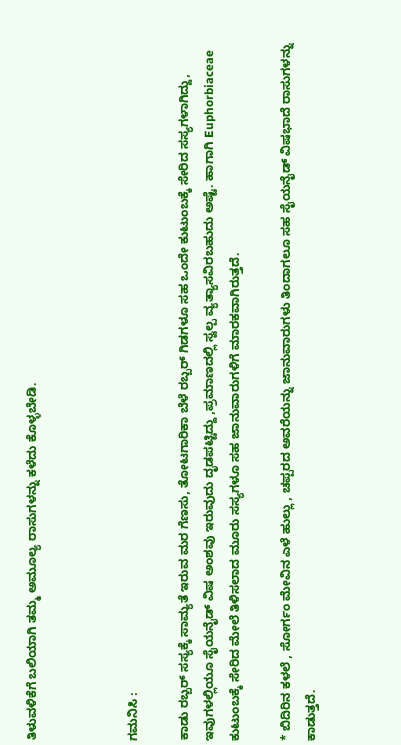ತಿಳುವಳಿಕೆಗೆ ಬಲಿಯಾಗಿ ತಮ್ಮ ಅಮೂಲ್ಯ ರಾಸುಗಳನ್ನು ಕಳೆದು ಕೊಳ್ಳಬೇಡಿ.



ಗಮನಿಸಿ :

ಕಾಡು ರಬ್ಬರ್ ಸಸ್ಯಕ್ಕೆ ಸಾಮ್ಯತೆ ಇರುವ ಮರ ಗೆಣಸು, ತೋಟಗಾರಿಕಾ ಬೆಳೆ ರಬ್ಬರ್ ಗಿಡಗಳೂ ಸಹ ಒಂದೇ ಕುಟುಂಬಕ್ಕೆ ಸೇರಿದ ಸಸ್ಯಗಳಾಗಿದ್ದು, ಇವುಗಳಲ್ಲಿಯೂ ಸೈಯನೈಡ್ ವಿಷ ಅಂಶವು ಇರುವುದು ದೃಡಪಟ್ಟಿದ್ದು ,ಪ್ರಮಾಣದಲ್ಲಿ ಸ್ವಲ್ಪ ವ್ಯತ್ಯಾಸವಿರಬಹುದು ಅಷ್ಟೆ. ಹಾಗಾಗಿ Euphorbiaceae ಕುಟುಂಬಕ್ಕೆ ಸೇರಿದ ಮೇಲೆ ತಿಳಿಸಲಾದ ಮೂರು ಸಸ್ಯಗಳೂ ಸಹ ಜಾನುವಾರುಗಳಿಗೆ ಮಾರಕವಾಗಿರುತ್ತದೆ.

* ಬಿದಿರಿನ ಕಳಲೆ , ಸೋರ್ಗಂ ಮೇವಿನ ಎಳೆ ಹುಲ್ಲು , ಚಪ್ಪರದ ಅವರೆಯನ್ನು ಜಾನುವಾರುಗಳು ತಿಂದಾಗಲೂ ಸಹ ಸೈಯನೈಡ್ ವಿಷಭಾದೆ ರಾಸುಗಳನ್ನು ಕಾಡುತ್ತದೆ.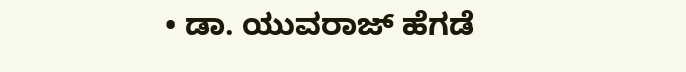• ಡಾ. ಯುವರಾಜ್ ಹೆಗಡೆ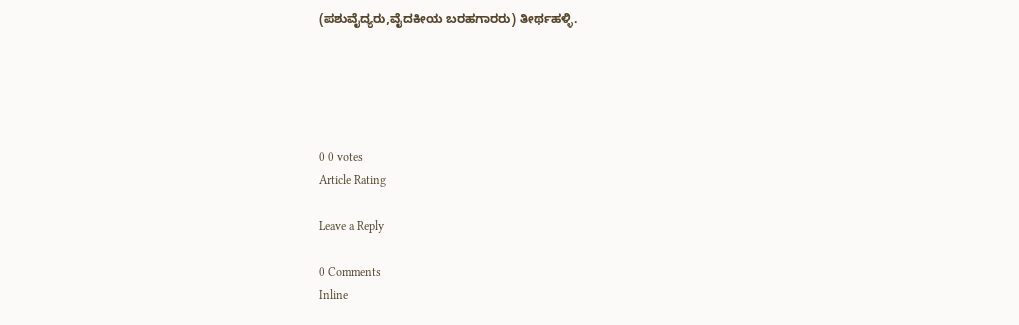(ಪಶುವೈದ್ಯರು,ವೈದಕೀಯ ಬರಹಗಾರರು) ತೀರ್ಥಹಳ್ಳಿ.





0 0 votes
Article Rating

Leave a Reply

0 Comments
Inline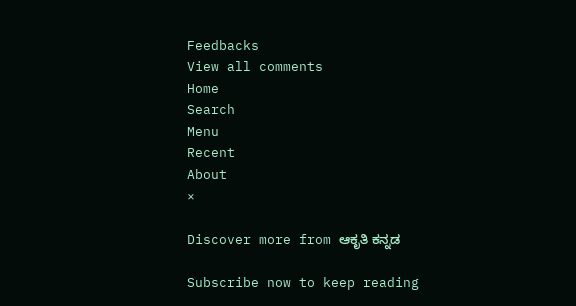Feedbacks
View all comments
Home
Search
Menu
Recent
About
×

Discover more from ಆಕೃತಿ ಕನ್ನಡ

Subscribe now to keep reading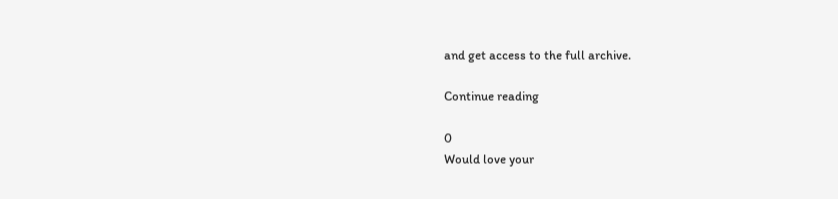and get access to the full archive.

Continue reading

0
Would love your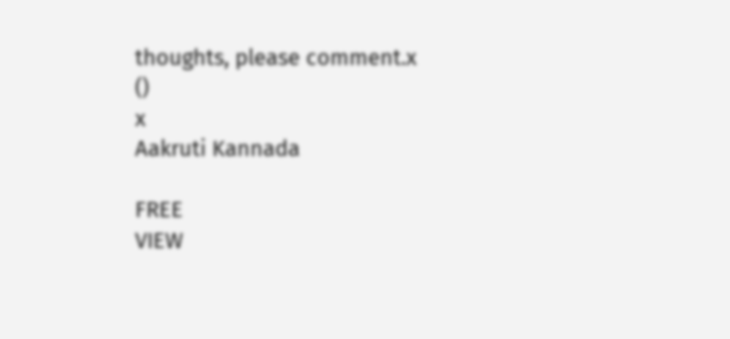thoughts, please comment.x
()
x
Aakruti Kannada

FREE
VIEW